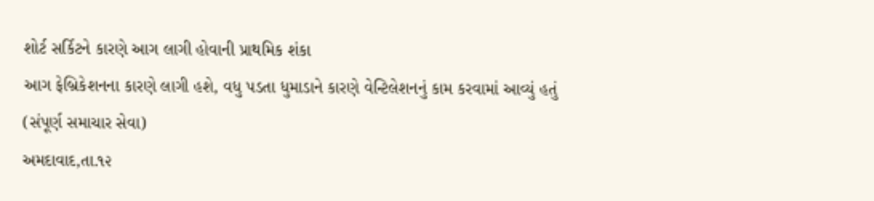શોર્ટ સર્કિટને કારણે આગ લાગી હોવાની પ્રાથમિક શંકા
આગ ફેબ્રિકેશનના કારણે લાગી હશે, વધુ પડતા ધુમાડાને કારણે વેન્ટિલેશનનું કામ કરવામાં આવ્યું હતું
(સંપૂર્ણ સમાચાર સેવા)
અમદાવાદ,તા.૧૨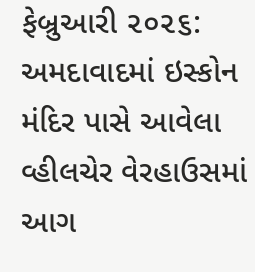ફેબ્રુઆરી ૨૦૨૬: અમદાવાદમાં ઇસ્કોન મંદિર પાસે આવેલા વ્હીલચેર વેરહાઉસમાં આગ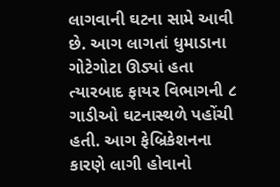લાગવાની ઘટના સામે આવી છે. આગ લાગતાં ધુમાડાના ગોટેગોટા ઊડ્યાં હતા ત્યારબાદ ફાયર વિભાગની ૮ ગાડીઓ ઘટનાસ્થળે પહોંચી હતી. આગ ફેબ્રિકેશનના કારણે લાગી હોવાનો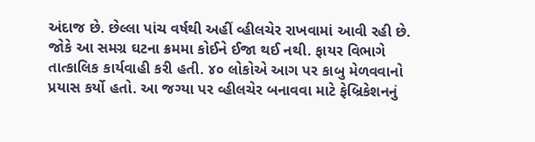અંદાજ છે. છેલ્લા પાંચ વર્ષથી અહીં વ્હીલચેર રાખવામાં આવી રહી છે.
જોકે આ સમગ્ર ઘટના ક્રમમા કોઈને ઈજા થઈ નથી. ફાયર વિભાગે તાત્કાલિક કાર્યવાહી કરી હતી. ૪૦ લોકોએ આગ પર કાબુ મેળવવાનો પ્રયાસ કર્યો હતો. આ જગ્યા પર વ્હીલચેર બનાવવા માટે ફેબ્રિકેશનનું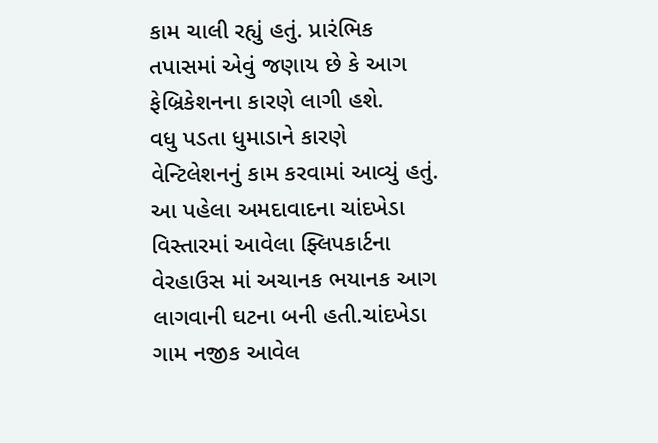કામ ચાલી રહ્યું હતું. પ્રારંભિક તપાસમાં એવું જણાય છે કે આગ ફેબ્રિકેશનના કારણે લાગી હશે.
વધુ પડતા ધુમાડાને કારણે વેન્ટિલેશનનું કામ કરવામાં આવ્યું હતું.
આ પહેલા અમદાવાદના ચાંદખેડા વિસ્તારમાં આવેલા ફ્લિપકાર્ટના વેરહાઉસ માં અચાનક ભયાનક આગ લાગવાની ઘટના બની હતી.ચાંદખેડા ગામ નજીક આવેલ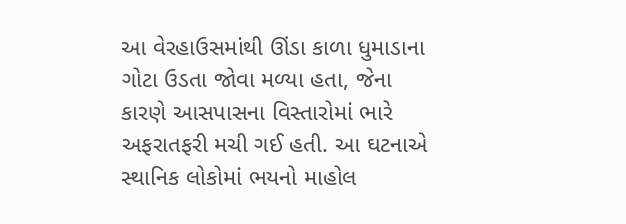આ વેરહાઉસમાંથી ઊંડા કાળા ધુમાડાના ગોટા ઉડતા જોવા મળ્યા હતા, જેના કારણે આસપાસના વિસ્તારોમાં ભારે અફરાતફરી મચી ગઈ હતી. આ ઘટનાએ સ્થાનિક લોકોમાં ભયનો માહોલ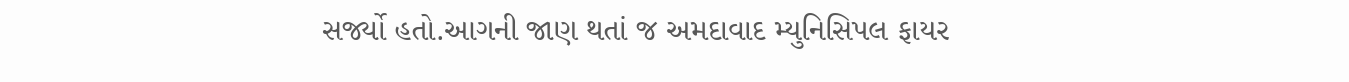સર્જ્યો હતો.આગની જાણ થતાં જ અમદાવાદ મ્યુનિસિપલ ફાયર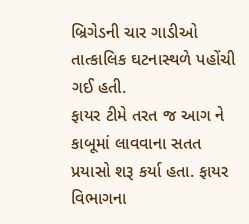બ્રિગેડની ચાર ગાડીઓ તાત્કાલિક ઘટનાસ્થળે પહોંચી ગઈ હતી.
ફાયર ટીમે તરત જ આગ ને કાબૂમાં લાવવાના સતત પ્રયાસો શરૂ કર્યા હતા. ફાયર વિભાગના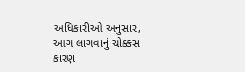અધિકારીઓ અનુસાર, આગ લાગવાનું ચોક્કસ કારણ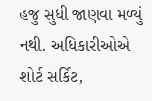હજુ સુધી જાણવા મળ્યું નથી. અધિકારીઓએ શોર્ટ સર્કિટ,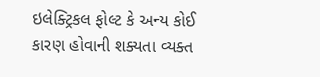ઇલેક્ટ્રિકલ ફોલ્ટ કે અન્ય કોઈ કારણ હોવાની શક્યતા વ્યક્ત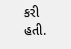કરી હતી.